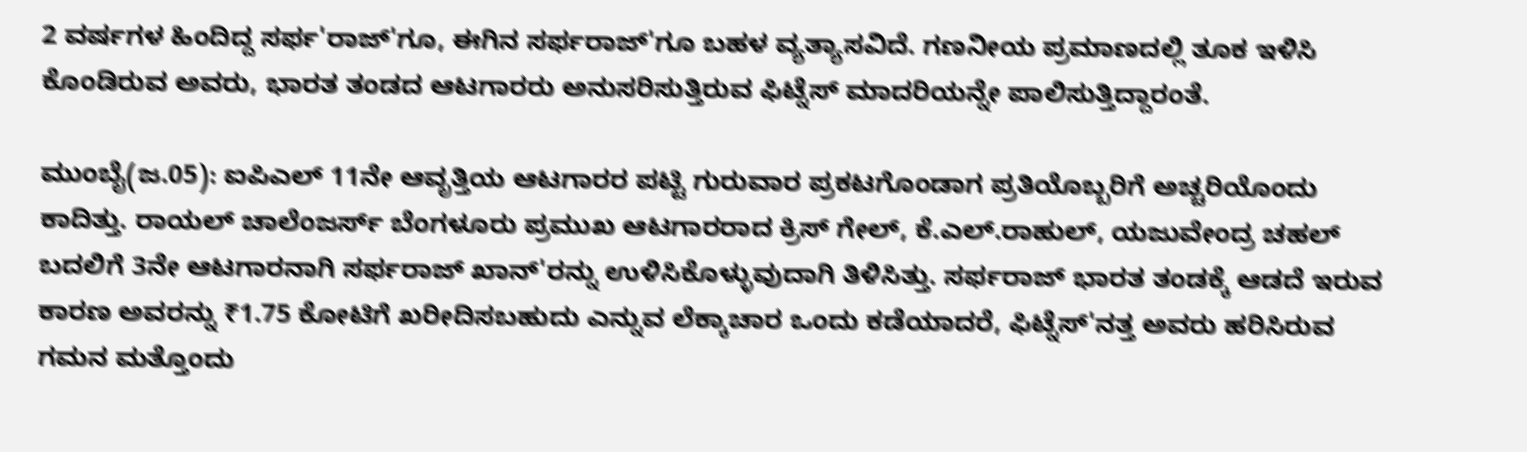2 ವರ್ಷಗಳ ಹಿಂದಿದ್ದ ಸರ್ಫ'ರಾಜ್‌'ಗೂ, ಈಗಿನ ಸರ್ಫರಾಜ್‌'ಗೂ ಬಹಳ ವ್ಯತ್ಯಾಸವಿದೆ. ಗಣನೀಯ ಪ್ರಮಾಣದಲ್ಲಿ ತೂಕ ಇಳಿಸಿ ಕೊಂಡಿರುವ ಅವರು, ಭಾರತ ತಂಡದ ಆಟಗಾರರು ಅನುಸರಿಸುತ್ತಿರುವ ಫಿಟ್ನೆಸ್ ಮಾದರಿಯನ್ನೇ ಪಾಲಿಸುತ್ತಿದ್ದಾರಂತೆ.

ಮುಂಬೈ(ಜ.05): ಐಪಿಎಲ್ 11ನೇ ಆವೃತ್ತಿಯ ಆಟಗಾರರ ಪಟ್ಟಿ ಗುರುವಾರ ಪ್ರಕಟಗೊಂಡಾಗ ಪ್ರತಿಯೊಬ್ಬರಿಗೆ ಅಚ್ಚರಿಯೊಂದು ಕಾದಿತ್ತು. ರಾಯಲ್ ಚಾಲೆಂಜರ್ಸ್‌ ಬೆಂಗಳೂರು ಪ್ರಮುಖ ಆಟಗಾರರಾದ ಕ್ರಿಸ್ ಗೇಲ್, ಕೆ.ಎಲ್.ರಾಹುಲ್, ಯಜುವೇಂದ್ರ ಚಹಲ್ ಬದಲಿಗೆ 3ನೇ ಆಟಗಾರನಾಗಿ ಸರ್ಫರಾಜ್ ಖಾನ್‌'ರನ್ನು ಉಳಿಸಿಕೊಳ್ಳುವುದಾಗಿ ತಿಳಿಸಿತ್ತು. ಸರ್ಫರಾಜ್ ಭಾರತ ತಂಡಕ್ಕೆ ಆಡದೆ ಇರುವ ಕಾರಣ ಅವರನ್ನು ₹1.75 ಕೋಟಿಗೆ ಖರೀದಿಸಬಹುದು ಎನ್ನುವ ಲೆಕ್ಕಾಚಾರ ಒಂದು ಕಡೆಯಾದರೆ, ಫಿಟ್ನೆಸ್‌'ನತ್ತ ಅವರು ಹರಿಸಿರುವ ಗಮನ ಮತ್ತೊಂದು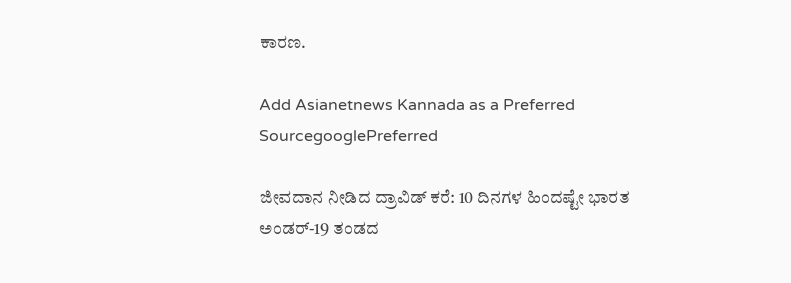ಕಾರಣ.

Add Asianetnews Kannada as a Preferred SourcegooglePreferred

ಜೀವದಾನ ನೀಡಿದ ದ್ರಾವಿಡ್ ಕರೆ: 10 ದಿನಗಳ ಹಿಂದಷ್ಟೇ ಭಾರತ ಅಂಡರ್-19 ತಂಡದ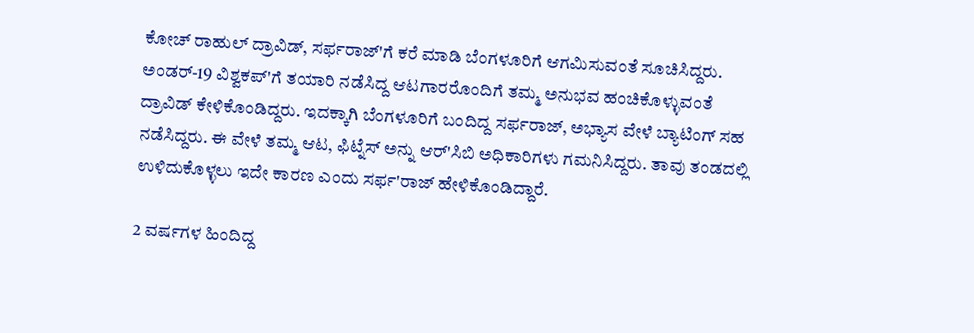ಕೋಚ್ ರಾಹುಲ್ ದ್ರಾವಿಡ್, ಸರ್ಫರಾಜ್‌'ಗೆ ಕರೆ ಮಾಡಿ ಬೆಂಗಳೂರಿಗೆ ಆಗಮಿಸುವಂತೆ ಸೂಚಿಸಿದ್ದರು. ಅಂಡರ್-19 ವಿಶ್ವಕಪ್‌'ಗೆ ತಯಾರಿ ನಡೆಸಿದ್ದ ಆಟಗಾರರೊಂದಿಗೆ ತಮ್ಮ ಅನುಭವ ಹಂಚಿಕೊಳ್ಳುವಂತೆ ದ್ರಾವಿಡ್ ಕೇಳಿಕೊಂಡಿದ್ದರು. ಇದಕ್ಕಾಗಿ ಬೆಂಗಳೂರಿಗೆ ಬಂದಿದ್ದ ಸರ್ಫರಾಜ್, ಅಭ್ಯಾಸ ವೇಳೆ ಬ್ಯಾಟಿಂಗ್ ಸಹ ನಡೆಸಿದ್ದರು. ಈ ವೇಳೆ ತಮ್ಮ ಆಟ, ಫಿಟ್ನೆಸ್ ಅನ್ನು ಆರ್‌'ಸಿಬಿ ಅಧಿಕಾರಿಗಳು ಗಮನಿಸಿದ್ದರು. ತಾವು ತಂಡದಲ್ಲಿ ಉಳಿದುಕೊಳ್ಳಲು ಇದೇ ಕಾರಣ ಎಂದು ಸರ್ಫ'ರಾಜ್ ಹೇಳಿಕೊಂಡಿದ್ದಾರೆ.

2 ವರ್ಷಗಳ ಹಿಂದಿದ್ದ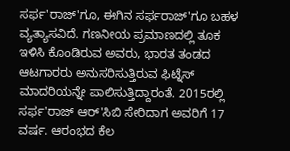ಸರ್ಫ'ರಾಜ್‌'ಗೂ, ಈಗಿನ ಸರ್ಫರಾಜ್‌'ಗೂ ಬಹಳ ವ್ಯತ್ಯಾಸವಿದೆ. ಗಣನೀಯ ಪ್ರಮಾಣದಲ್ಲಿ ತೂಕ ಇಳಿಸಿ ಕೊಂಡಿರುವ ಅವರು, ಭಾರತ ತಂಡದ ಆಟಗಾರರು ಅನುಸರಿಸುತ್ತಿರುವ ಫಿಟ್ನೆಸ್ ಮಾದರಿಯನ್ನೇ ಪಾಲಿಸುತ್ತಿದ್ದಾರಂತೆ. 2015ರಲ್ಲಿ ಸರ್ಫ'ರಾಜ್ ಆರ್‌'ಸಿಬಿ ಸೇರಿದಾಗ ಅವರಿಗೆ 17 ವರ್ಷ. ಆರಂಭದ ಕೆಲ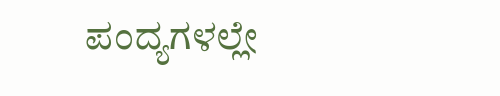ಪಂದ್ಯಗಳಲ್ಲೇ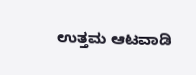ಉತ್ತಮ ಆಟವಾಡಿ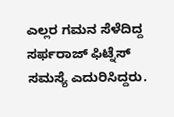ಎಲ್ಲರ ಗಮನ ಸೆಳೆದಿದ್ದ ಸರ್ಫರಾಜ್ ಫಿಟ್ನೆಸ್ ಸಮಸ್ಯೆ ಎದುರಿಸಿದ್ದರು.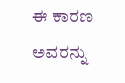ಈ ಕಾರಣ ಅವರನ್ನು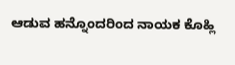ಆಡುವ ಹನ್ನೊಂದರಿಂದ ನಾಯಕ ಕೊಹ್ಲಿ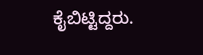ಕೈಬಿಟ್ಟಿದ್ದರು.